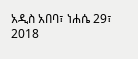አዲስ አበባ፣ ነሐሴ 29፣ 2018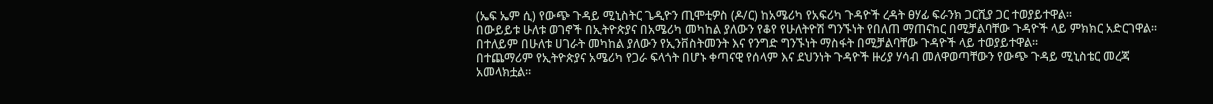(ኤፍ ኤም ሲ) የውጭ ጉዳይ ሚኒስትር ጌዲዮን ጢሞቲዎስ (ዶ/ር) ከአሜሪካ የአፍሪካ ጉዳዮች ረዳት ፀሃፊ ፍራንክ ጋርሺያ ጋር ተወያይተዋል፡፡
በውይይቱ ሁለቱ ወገኖች በኢትዮጵያና በአሜሪካ መካከል ያለውን የቆየ የሁለትዮሽ ግንኙነት የበለጠ ማጠናከር በሚቻልባቸው ጉዳዮች ላይ ምክክር አድርገዋል፡፡
በተለይም በሁለቱ ሀገራት መካከል ያለውን የኢንቨስትመንት እና የንግድ ግንኙነት ማስፋት በሚቻልባቸው ጉዳዮች ላይ ተወያይተዋል፡፡
በተጨማሪም የኢትዮጵያና አሜሪካ የጋራ ፍላጎት በሆኑ ቀጣናዊ የሰላም እና ደህንነት ጉዳዮች ዙሪያ ሃሳብ መለዋወጣቸውን የውጭ ጉዳይ ሚኒስቴር መረጃ አመላክቷል፡፡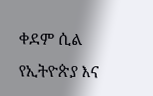ቀደም ሲል የኢትዮጵያ እና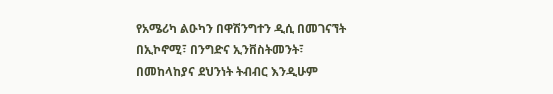የአሜሪካ ልዑካን በዋሽንግተን ዲሲ በመገናኘት በኢኮኖሚ፣ በንግድና ኢንቨስትመንት፣ በመከላከያና ደህንነት ትብብር እንዲሁም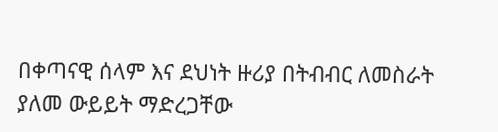በቀጣናዊ ሰላም እና ደህነት ዙሪያ በትብብር ለመስራት ያለመ ውይይት ማድረጋቸው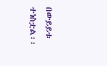በውይይቱ ተነስቷል፡፡